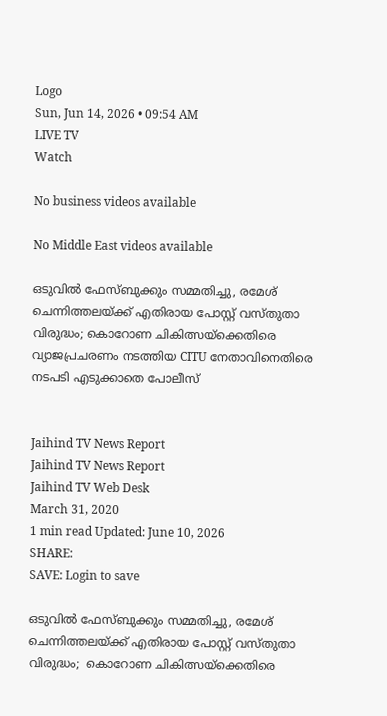Logo
Sun, Jun 14, 2026 • 09:54 AM
LIVE TV
Watch

No business videos available

No Middle East videos available

ഒടുവിൽ ഫേസ്ബുക്കും സമ്മതിച്ചു, രമേശ്‌ ചെന്നിത്തലയ്ക്ക് എതിരായ പോസ്റ്റ്‌ വസ്തുതാ വിരുദ്ധം; കൊറോണ ചികിത്സയ്‌ക്കെതിരെ വ്യാജപ്രചരണം നടത്തിയ CITU നേതാവിനെതിരെ നടപടി എടുക്കാതെ പോലീസ്


Jaihind TV News Report
Jaihind TV News Report
Jaihind TV Web Desk
March 31, 2020
1 min read Updated: June 10, 2026
SHARE:
SAVE: Login to save

ഒടുവിൽ ഫേസ്ബുക്കും സമ്മതിച്ചു, രമേശ്‌ ചെന്നിത്തലയ്ക്ക് എതിരായ പോസ്റ്റ്‌ വസ്തുതാ വിരുദ്ധം;  കൊറോണ ചികിത്സയ്‌ക്കെതിരെ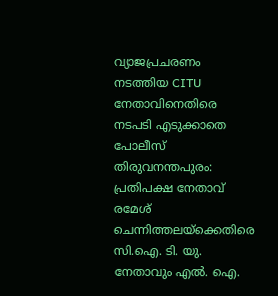വ്യാജപ്രചരണം നടത്തിയ CITU നേതാവിനെതിരെ നടപടി എടുക്കാതെ പോലീസ്
തിരുവനന്തപുരം: പ്രതിപക്ഷ നേതാവ് രമേശ്‌ ചെന്നിത്തലയ്ക്കെതിരെ സി.ഐ. ടി. യു. നേതാവും എൽ. ഐ.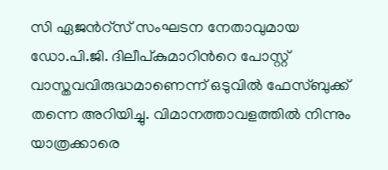സി ഏജന്‍റ്സ് സംഘടന നേതാവുമായ ഡോ.പി.ജി. ദിലീപ്കുമാറിന്‍റെ പോസ്റ്റ് വാസ്തവവിരുദ്ധമാണെന്ന് ഒടുവിൽ ഫേസ്ബുക്ക് തന്നെ അറിയിച്ചു. വിമാനത്താവളത്തിൽ നിന്നും യാത്രക്കാരെ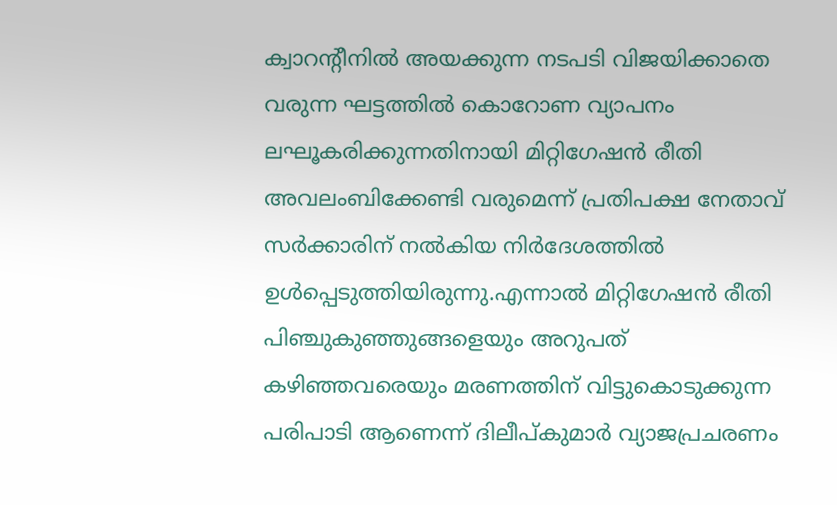ക്വാറന്‍റീനിൽ അയക്കുന്ന നടപടി വിജയിക്കാതെ വരുന്ന ഘട്ടത്തിൽ കൊറോണ വ്യാപനം ലഘൂകരിക്കുന്നതിനായി മിറ്റിഗേഷൻ രീതി അവലംബിക്കേണ്ടി വരുമെന്ന് പ്രതിപക്ഷ നേതാവ് സർക്കാരിന് നൽകിയ നിർദേശത്തിൽ ഉൾപ്പെടുത്തിയിരുന്നു.എന്നാൽ മിറ്റിഗേഷൻ രീതി പിഞ്ചുകുഞ്ഞുങ്ങളെയും അറുപത് കഴിഞ്ഞവരെയും മരണത്തിന് വിട്ടുകൊടുക്കുന്ന പരിപാടി ആണെന്ന് ദിലീപ്കുമാർ വ്യാജപ്രചരണം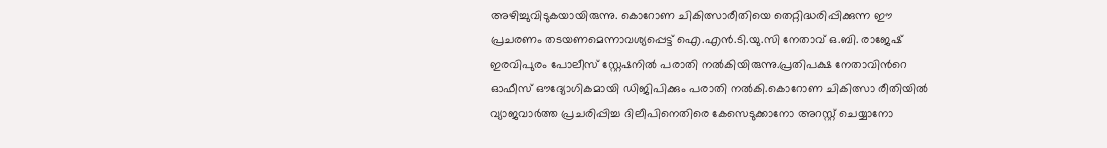അഴിച്ചുവിടുകയായിരുന്നു. കൊറോണ ചികിത്സാരീതിയെ തെറ്റിദ്ധരിപ്പിക്കുന്ന ഈ പ്രചരണം തടയണമെന്നാവശ്യപ്പെട്ട് ഐ.എൻ.ടി.യു.സി നേതാവ് ഒ.ബി. രാജേഷ് ഇരവിപുരം പോലീസ് സ്റ്റേഷനിൽ പരാതി നൽകിയിരുന്നു.പ്രതിപക്ഷ നേതാവിന്‍റെ ഓഫീസ് ഔദ്യോഗികമായി ഡിജിപിക്കും പരാതി നൽകി.കൊറോണ ചികിത്സാ രീതിയിൽ വ്യാജവാർത്ത പ്രചരിപ്പിച്ച ദിലീപിനെതിരെ കേസെടുക്കാനോ അറസ്റ്റ് ചെയ്യാനോ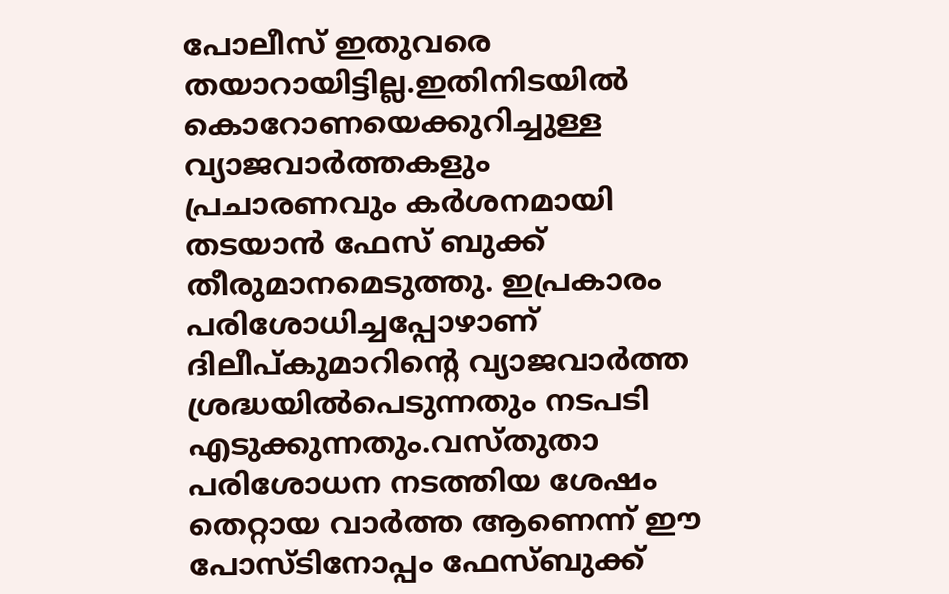പോലീസ് ഇതുവരെ തയാറായിട്ടില്ല.ഇതിനിടയിൽ കൊറോണയെക്കുറിച്ചുള്ള വ്യാജവാർത്തകളും പ്രചാരണവും കർശനമായി തടയാൻ ഫേസ് ബുക്ക് തീരുമാനമെടുത്തു. ഇപ്രകാരം പരിശോധിച്ചപ്പോഴാണ് ദിലീപ്കുമാറിന്റെ വ്യാജവാർത്ത ശ്രദ്ധയിൽപെടുന്നതും നടപടി എടുക്കുന്നതും.വസ്തുതാ പരിശോധന നടത്തിയ ശേഷം തെറ്റായ വാർത്ത ആണെന്ന് ഈ പോസ്ടിനോപ്പം ഫേസ്ബുക്ക്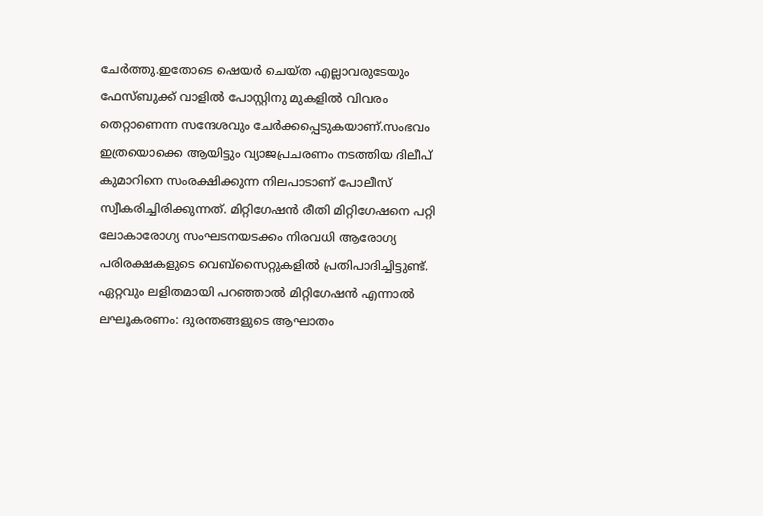ചേർത്തു.ഇതോടെ ഷെയർ ചെയ്ത എല്ലാവരുടേയും ഫേസ്ബുക്ക് വാളിൽ പോസ്റ്റിനു മുകളിൽ വിവരം തെറ്റാണെന്ന സന്ദേശവും ചേർക്കപ്പെടുകയാണ്.സംഭവം ഇത്രയൊക്കെ ആയിട്ടും വ്യാജപ്രചരണം നടത്തിയ ദിലീപ് കുമാറിനെ സംരക്ഷിക്കുന്ന നിലപാടാണ് പോലീസ് സ്വീകരിച്ചിരിക്കുന്നത്. മിറ്റിഗേഷൻ രീതി മിറ്റിഗേഷനെ പറ്റി ലോകാരോഗ്യ സംഘടനയടക്കം നിരവധി ആരോഗ്യ പരിരക്ഷകളുടെ വെബ്‌സൈറ്റുകളിൽ പ്രതിപാദിച്ചിട്ടുണ്ട്. ഏറ്റവും ലളിതമായി പറഞ്ഞാൽ മിറ്റിഗേഷൻ എന്നാൽ ലഘൂകരണം: ദുരന്തങ്ങളുടെ ആഘാതം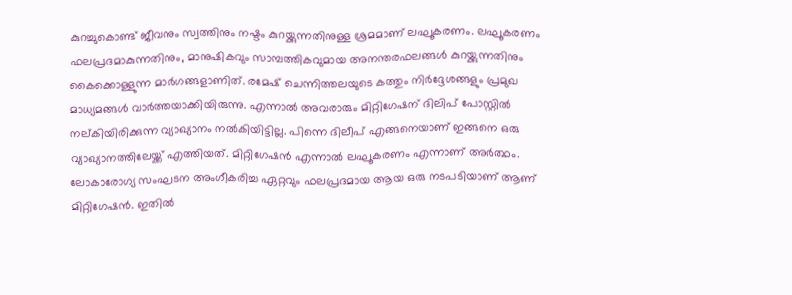കുറച്ചുകൊണ്ട് ജീവനും സ്വത്തിനും നഷ്ടം കുറയ്ക്കുന്നതിനുള്ള ശ്രമമാണ് ലഘൂകരണം. ലഘൂകരണം ഫലപ്രദമാകുന്നതിനും, മാനുഷികവും സാമ്പത്തികവുമായ അനന്തരഫലങ്ങൾ കുറയ്ക്കുന്നതിനും കൈക്കൊള്ളുന്ന മാര്‍ഗങ്ങളാണിത്. രമേഷ് ചെന്നിത്തലയുടെ കത്തും നിർദ്ദേശങ്ങളും പ്രമുഖ മാധ്യമങ്ങള്‍ വാര്‍ത്തയാക്കിയിരുന്നു. എന്നാല്‍ അവരാരും മിറ്റിഗേഷന് ദിലിപ് പോസ്റ്റില്‍ നല്കിയിരിക്കുന്ന വ്യാഖ്യാനം നല്‍കിയിട്ടില്ല. പിന്നെ ദിലീപ് എങ്ങനെയാണ് ഇങ്ങനെ ഒരു വ്യാഖ്യാനത്തിലേയ്ക്ക് എത്തിയത്. മിറ്റിഗേഷൻ എന്നാൽ ലഘൂകരണം എന്നാണ്‌ അർത്ഥം. ലോകാരോഗ്യ സംഘടന അംഗീകരിച്ച ഏറ്റവും ഫലപ്രദമായ ആയ ഒരു നടപടിയാണ് ആണ്‌ മിറ്റിഗേഷൻ. ഇതിൽ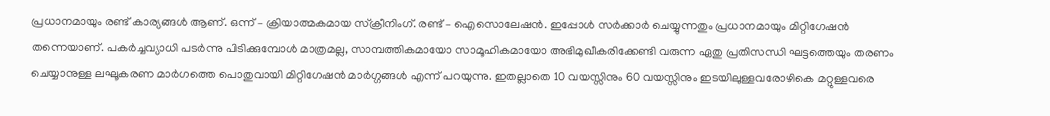പ്രധാനമായും രണ്ട്‌ കാര്യങ്ങൾ ആണ്‌. ഒന്ന് – ക്രിയാത്മകമായ സ്ക്രീനിംഗ്‌. രണ്ട്‌ – ഐസൊലേഷൻ. ഇപ്പോൾ സർക്കാർ ചെയ്യുന്നതും പ്രധാനമായും മിറ്റിഗേഷൻ തന്നെയാണ്‌. പകർച്ചവ്യാധി പടർന്നു പിടിക്കുമ്പോൾ മാത്രമല്ല, സാമ്പത്തികമായോ സാമൂഹികമായോ അഭിമുഖീകരിക്കേണ്ടി വരുന്ന ഏതു പ്രതിസന്ധി ഘട്ടത്തെയും തരണം ചെയ്യാനുള്ള ലഘൂകരണ മാർഗത്തെ പൊതുവായി മിറ്റിഗേഷൻ മാർഗ്ഗങ്ങൾ എന്ന് പറയുന്നു. ഇതല്ലാതെ 10 വയസ്സിനും 60 വയസ്സിനും ഇടയിലുള്ളവരോഴികെ മറ്റുള്ളവരെ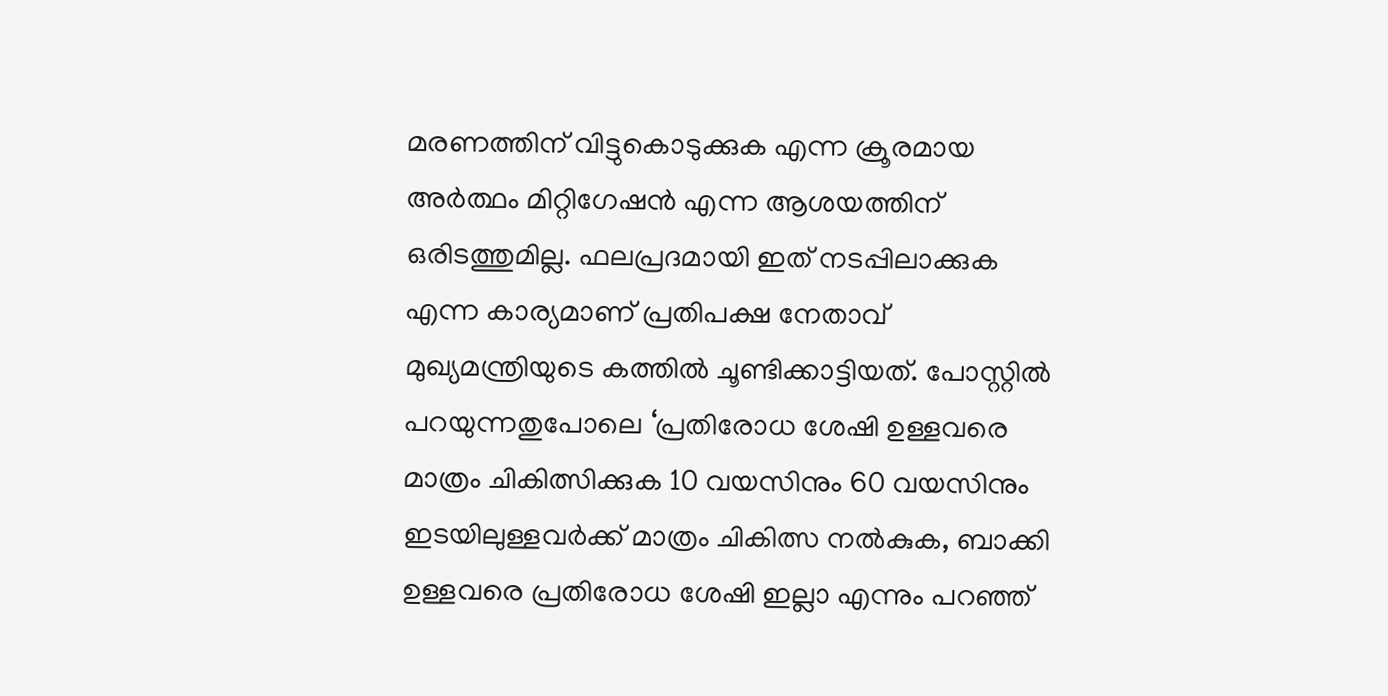മരണത്തിന് വിട്ടുകൊടുക്കുക എന്ന ക്രൂരമായ അര്‍ത്ഥം മിറ്റിഗേഷന്‍ എന്ന ആശയത്തിന് ഒരിടത്തുമില്ല. ഫലപ്രദമായി ഇത് നടപ്പിലാക്കുക എന്ന കാര്യമാണ് പ്രതിപക്ഷ നേതാവ് മുഖ്യമന്ത്രിയുടെ കത്തിൽ ചൂണ്ടിക്കാട്ടിയത്. പോസ്റ്റിൽ പറയുന്നതുപോലെ ‘പ്രതിരോധ ശേഷി ഉള്ളവരെ മാത്രം ചികിത്സിക്കുക 10 വയസിനും 60 വയസിനും ഇടയിലുള്ളവർക്ക് മാത്രം ചികിത്സ നൽകുക, ബാക്കി ഉള്ളവരെ പ്രതിരോധ ശേഷി ഇല്ലാ എന്നും പറഞ്ഞ്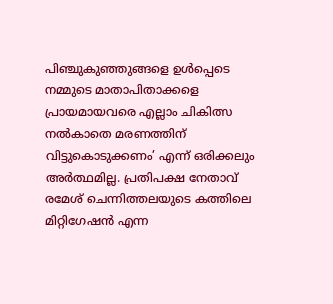പിഞ്ചുകുഞ്ഞുങ്ങളെ ഉൾപ്പെടെ നമ്മുടെ മാതാപിതാക്കളെ പ്രായമായവരെ എല്ലാം ചികിത്സ നൽകാതെ മരണത്തിന് വിട്ടുകൊടുക്കണം’ എന്ന് ഒരിക്കലും അർത്ഥമില്ല. പ്രതിപക്ഷ നേതാവ് രമേശ് ചെന്നിത്തലയുടെ കത്തിലെ മിറ്റിഗേഷൻ എന്ന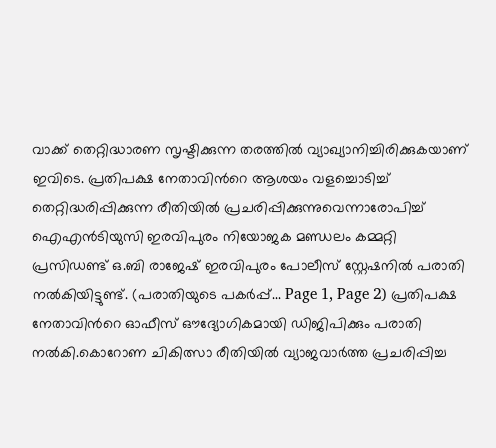വാക്ക് തെറ്റിദ്ധാരണ സൃഷ്ടിക്കുന്ന തരത്തിൽ വ്യാഖ്യാനിച്ചിരിക്കുകയാണ് ഇവിടെ. പ്രതിപക്ഷ നേതാവിന്‍റെ ആശയം വളച്ചൊടിച്ച് തെറ്റിദ്ധരിപ്പിക്കുന്ന രീതിയിൽ പ്രചരിപ്പിക്കുന്നുവെന്നാരോപിച്ച് ഐഎൻടിയുസി ഇരവിപുരം നിയോജക മണ്ഡലം കമ്മറ്റി പ്രസിഡണ്ട് ഒ.ബി രാജേഷ് ഇരവിപുരം പോലീസ് സ്റ്റേഷനിൽ പരാതി നൽകിയിട്ടുണ്ട്. (പരാതിയുടെ പകർപ്പ്... Page 1, Page 2) പ്രതിപക്ഷ നേതാവിന്‍റെ ഓഫീസ് ഔദ്യോഗികമായി ഡിജിപിക്കും പരാതി നൽകി.കൊറോണ ചികിത്സാ രീതിയിൽ വ്യാജവാർത്ത പ്രചരിപ്പിച്ച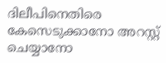ദിലീപിനെതിരെ കേസെടുക്കാനോ അറസ്റ്റ് ചെയ്യാനോ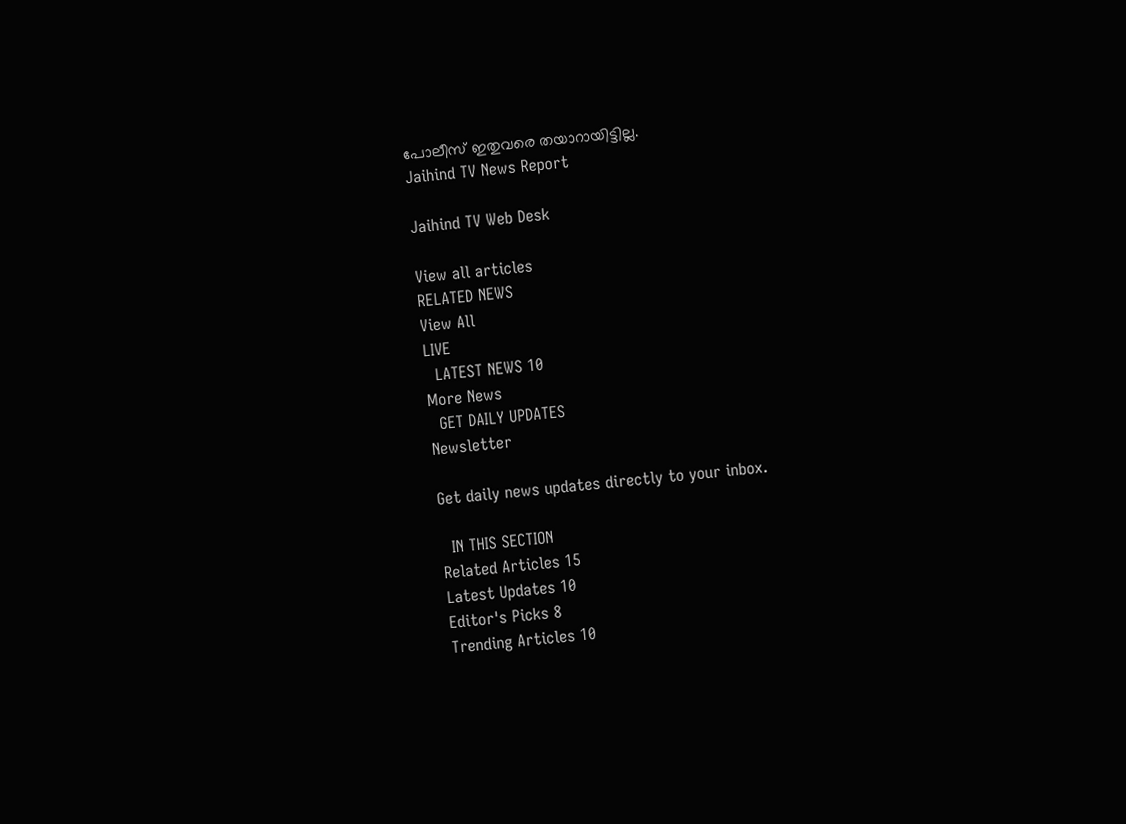പോലീസ് ഇതുവരെ തയാറായിട്ടില്ല.
Jaihind TV News Report

Jaihind TV Web Desk

View all articles
RELATED NEWS
View All
LIVE
  LATEST NEWS 10
More News
  GET DAILY UPDATES
Newsletter

Get daily news updates directly to your inbox.

  IN THIS SECTION
Related Articles 15
Latest Updates 10
Editor's Picks 8
Trending Articles 10